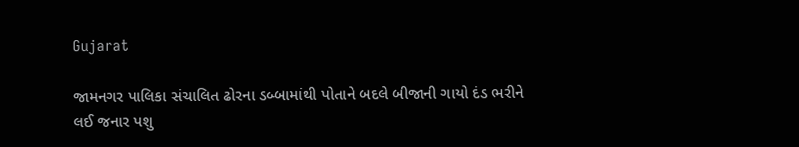Gujarat

જામનગર પાલિકા સંચાલિત ઢોરના ડબ્બામાંથી પોતાને બદલે બીજાની ગાયો દંડ ભરીને લઈ જનાર પશુ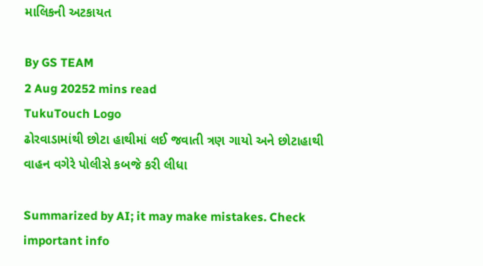માલિકની અટકાયત

By GS TEAM
2 Aug 20252 mins read
TukuTouch Logo
ઢોરવાડામાંથી છોટા હાથીમાં લઈ જવાતી ત્રણ ગાયો અને છોટાહાથી વાહન વગેરે પોલીસે કબજે કરી લીધા

Summarized by AI; it may make mistakes. Check important info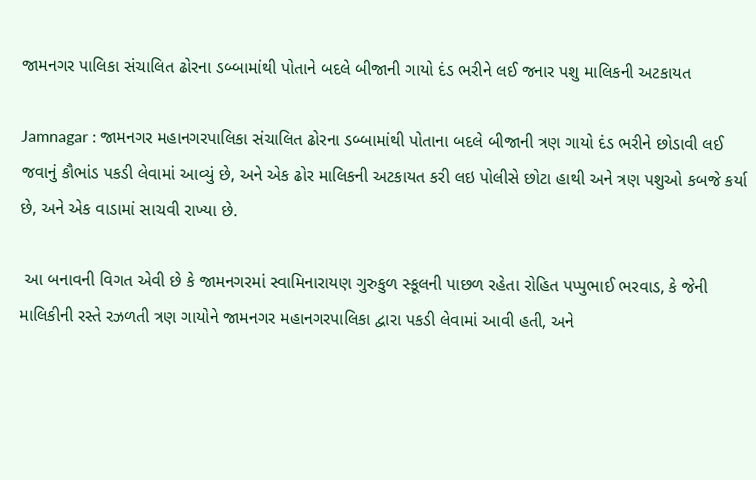જામનગર પાલિકા સંચાલિત ઢોરના ડબ્બામાંથી પોતાને બદલે બીજાની ગાયો દંડ ભરીને લઈ જનાર પશુ માલિકની અટકાયત

Jamnagar : જામનગર મહાનગરપાલિકા સંચાલિત ઢોરના ડબ્બામાંથી પોતાના બદલે બીજાની ત્રણ ગાયો દંડ ભરીને છોડાવી લઈ જવાનું કૌભાંડ પકડી લેવામાં આવ્યું છે, અને એક ઢોર માલિકની અટકાયત કરી લઇ પોલીસે છોટા હાથી અને ત્રણ પશુઓ કબજે કર્યા છે, અને એક વાડામાં સાચવી રાખ્યા છે.

 આ બનાવની વિગત એવી છે કે જામનગરમાં સ્વામિનારાયણ ગુરુકુળ સ્કૂલની પાછળ રહેતા રોહિત પપ્પુભાઈ ભરવાડ, કે જેની માલિકીની રસ્તે રઝળતી ત્રણ ગાયોને જામનગર મહાનગરપાલિકા દ્વારા પકડી લેવામાં આવી હતી, અને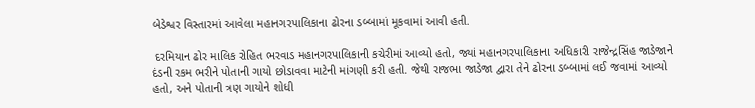બેડેશ્વર વિસ્તારમાં આવેલા મહાનગરપાલિકાના ઢોરના ડબ્બામાં મૂકવામાં આવી હતી.

 દરમિયાન ઢોર માલિક રોહિત ભરવાડ મહાનગરપાલિકાની કચેરીમાં આવ્યો હતો, જ્યાં મહાનગરપાલિકાના અધિકારી રાજેન્દ્રસિંહ જાડેજાને દંડની રકમ ભરીને પોતાની ગાયો છોડાવવા માટેની માંગણી કરી હતી. જેથી રાજભા જાડેજા દ્વારા તેને ઢોરના ડબ્બામાં લઈ જવામાં આવ્યો હતો, અને પોતાની ત્રણ ગાયોને શોધી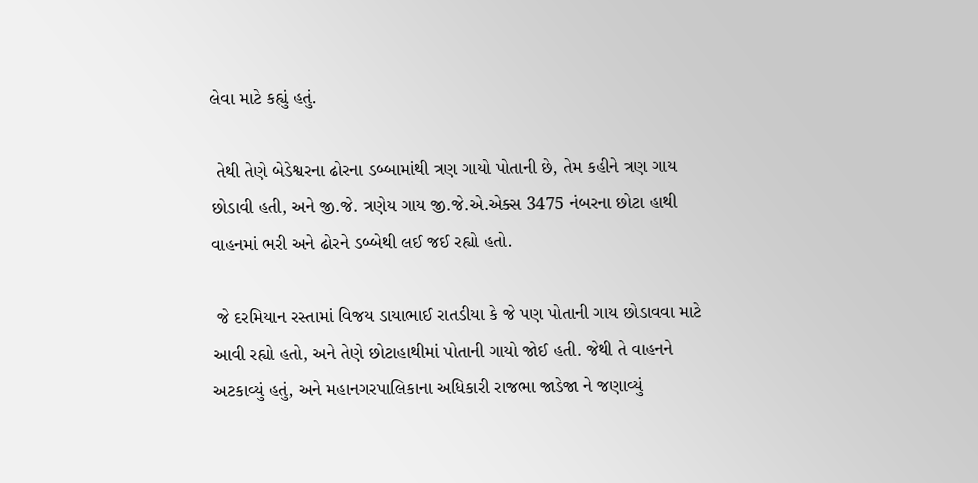લેવા માટે કહ્યું હતું.

 તેથી તેણે બેડેશ્વરના ઢોરના ડબ્બામાંથી ત્રણ ગાયો પોતાની છે, તેમ કહીને ત્રણ ગાય છોડાવી હતી, અને જી.જે. ત્રણેય ગાય જી.જે.એ.એક્સ 3475 નંબરના છોટા હાથી વાહનમાં ભરી અને ઢોરને ડબ્બેથી લઈ જઈ રહ્યો હતો.

 જે દરમિયાન રસ્તામાં વિજય ડાયાભાઈ રાતડીયા કે જે પણ પોતાની ગાય છોડાવવા માટે આવી રહ્યો હતો, અને તેણે છોટાહાથીમાં પોતાની ગાયો જોઈ હતી. જેથી તે વાહનને અટકાવ્યું હતું, અને મહાનગરપાલિકાના અધિકારી રાજભા જાડેજા ને જણાવ્યું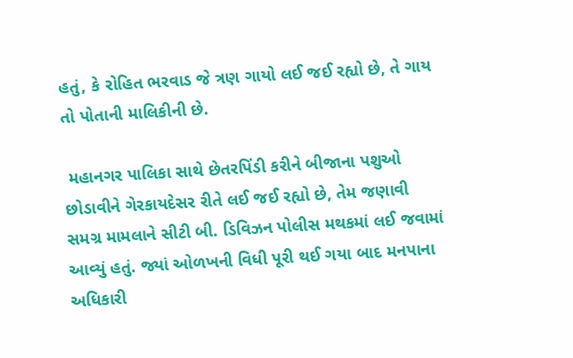હતું, કે રોહિત ભરવાડ જે ત્રણ ગાયો લઈ જઈ રહ્યો છે, તે ગાય તો પોતાની માલિકીની છે.

 મહાનગર પાલિકા સાથે છેતરપિંડી કરીને બીજાના પશુઓ છોડાવીને ગેરકાયદેસર રીતે લઈ જઈ રહ્યો છે, તેમ જણાવી સમગ્ર મામલાને સીટી બી. ડિવિઝન પોલીસ મથકમાં લઈ જવામાં આવ્યું હતું. જ્યાં ઓળખની વિધી પૂરી થઈ ગયા બાદ મનપાના અધિકારી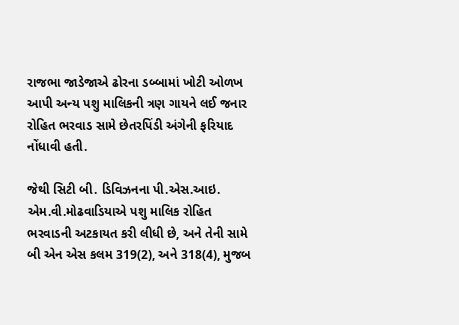રાજભા જાડેજાએ ઢોરના ડબ્બામાં ખોટી ઓળખ આપી અન્ય પશુ માલિકની ત્રણ ગાયને લઈ જનાર રોહિત ભરવાડ સામે છેતરપિંડી અંગેની ફરિયાદ નોંધાવી હતી.

જેથી સિટી બી. ડિવિઝનના પી.એસ.આઇ. એમ.વી.મોઢવાડિયાએ પશુ માલિક રોહિત ભરવાડની અટકાયત કરી લીધી છે, અને તેની સામે બી એન એસ કલમ 319(2), અને 318(4), મુજબ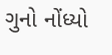ગુનો નોંધ્યો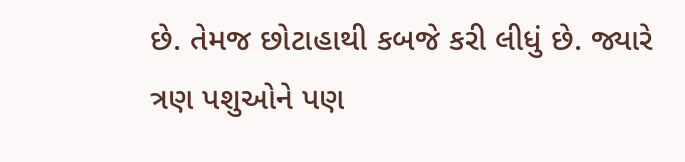છે. તેમજ છોટાહાથી કબજે કરી લીધું છે. જ્યારે ત્રણ પશુઓને પણ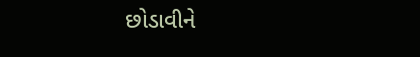છોડાવીને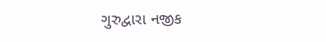ગુરુદ્વારા નજીક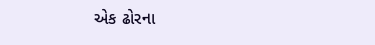એક ઢોરના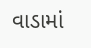વાડામાં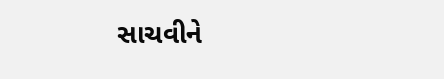સાચવીને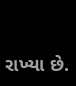રાખ્યા છે.